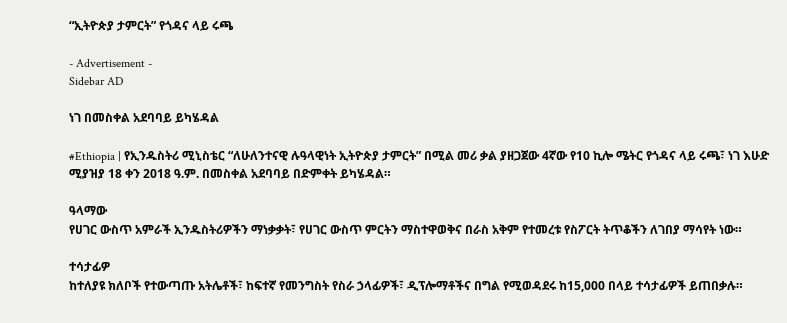“ኢትዮጵያ ታምርት” የጎዳና ላይ ሩጫ

- Advertisement -
Sidebar AD

ነገ በመስቀል አደባባይ ይካሄዳል

#Ethiopia | የኢንዱስትሪ ሚኒስቴር “ለሁለንተናዊ ሉዓላዊነት ኢትዮጵያ ታምርት” በሚል መሪ ቃል ያዘጋጀው 4ኛው የ10 ኪሎ ሜትር የጎዳና ላይ ሩጫ፣ ነገ እሁድ ሚያዝያ 18 ቀን 2018 ዓ.ም. በመስቀል አደባባይ በድምቀት ይካሄዳል።

ዓላማው
የሀገር ውስጥ አምራች ኢንዱስትሪዎችን ማነቃቃት፣ የሀገር ውስጥ ምርትን ማስተዋወቅና በራስ አቅም የተመረቱ የስፖርት ትጥቆችን ለገበያ ማሳየት ነው።

ተሳታፊዎ
ከተለያዩ ክለቦች የተውጣጡ አትሌቶች፣ ከፍተኛ የመንግስት የስራ ኃላፊዎች፣ ዲፕሎማቶችና በግል የሚወዳደሩ ከ15,000 በላይ ተሳታፊዎች ይጠበቃሉ።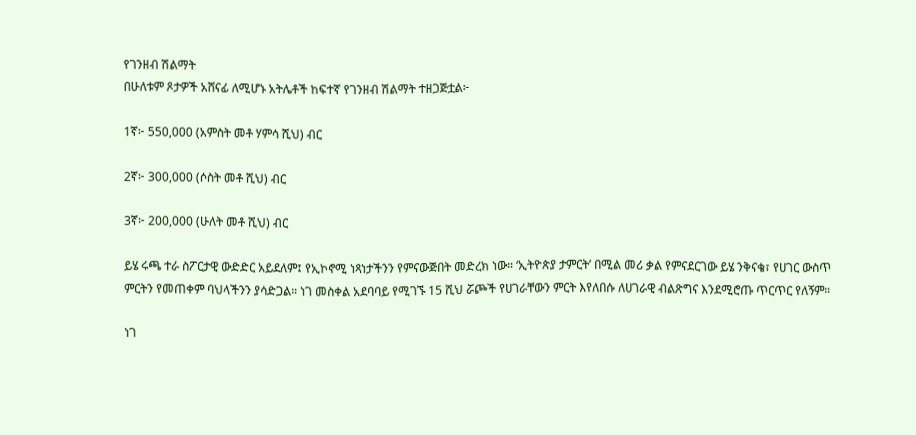የገንዘብ ሽልማት
በሁለቱም ጾታዎች አሸናፊ ለሚሆኑ አትሌቶች ከፍተኛ የገንዘብ ሽልማት ተዘጋጅቷል፦

1ኛ፦ 550,000 (አምስት መቶ ሃምሳ ሺህ) ብር

2ኛ፦ 300,000 (ሶስት መቶ ሺህ) ብር

3ኛ፦ 200,000 (ሁለት መቶ ሺህ) ብር

ይሄ ሩጫ ተራ ስፖርታዊ ውድድር አይደለም፤ የኢኮኖሚ ነጻነታችንን የምናውጅበት መድረክ ነው። ‘ኢትዮጵያ ታምርት’ በሚል መሪ ቃል የምናደርገው ይሄ ንቅናቄ፣ የሀገር ውስጥ ምርትን የመጠቀም ባህላችንን ያሳድጋል። ነገ መስቀል አደባባይ የሚገኙ 15 ሺህ ሯጮች የሀገራቸውን ምርት እየለበሱ ለሀገራዊ ብልጽግና እንደሚሮጡ ጥርጥር የለኝም።

ነገ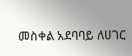መስቀል አደባባይ ለሀገር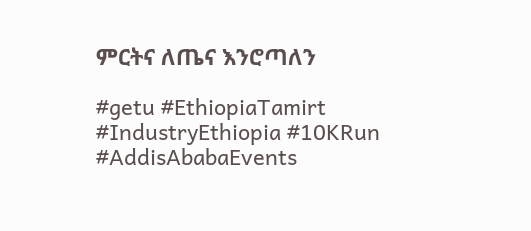ምርትና ለጤና እንሮጣለን

#getu #EthiopiaTamirt #IndustryEthiopia #10KRun #AddisAbabaEvents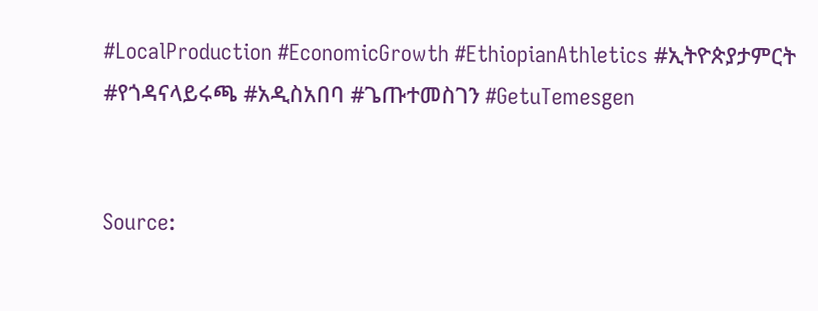#LocalProduction #EconomicGrowth #EthiopianAthletics #ኢትዮጵያታምርት #የጎዳናላይሩጫ #አዲስአበባ #ጌጡተመስገን #GetuTemesgen


Source: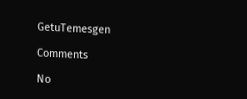GetuTemesgen

Comments

No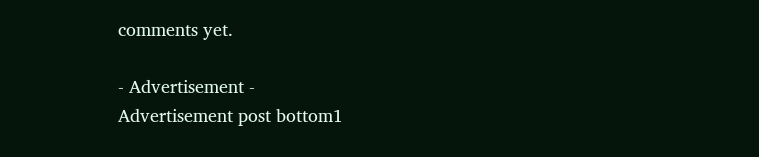comments yet.

- Advertisement -
Advertisement post bottom1